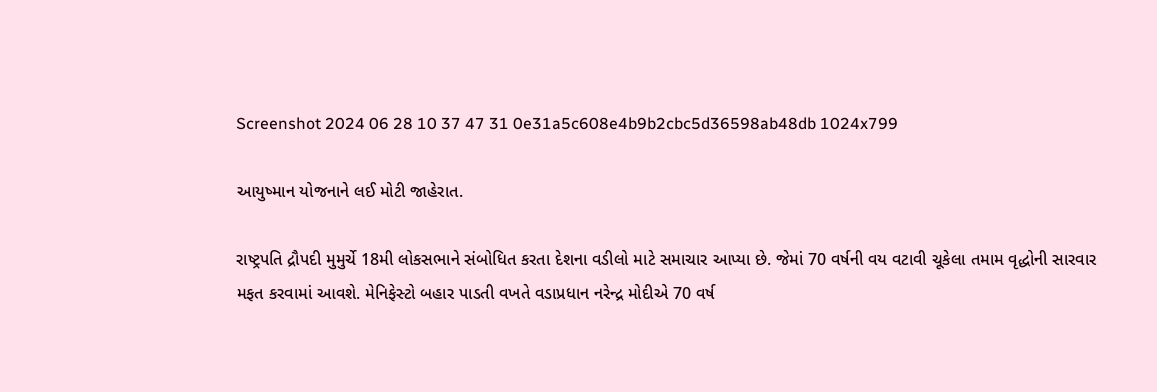Screenshot 2024 06 28 10 37 47 31 0e31a5c608e4b9b2cbc5d36598ab48db 1024x799

આયુષ્માન યોજનાને લઈ મોટી જાહેરાત.

રાષ્ટ્રપતિ દ્રૌપદી મુમુર્ચે 18મી લોકસભાને સંબોધિત કરતા દેશના વડીલો માટે સમાચાર આપ્યા છે. જેમાં 70 વર્ષની વય વટાવી ચૂકેલા તમામ વૃદ્ધોની સારવાર મફત કરવામાં આવશે. મેનિફેસ્ટો બહાર પાડતી વખતે વડાપ્રધાન નરેન્દ્ર મોદીએ 70 વર્ષ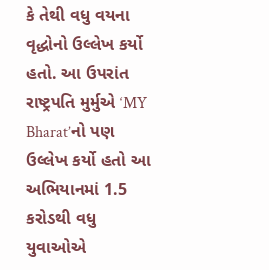કે તેથી વધુ વયના વૃદ્ધોનો ઉલ્લેખ કર્યો હતો. આ ઉપરાંત રાષ્ટ્રપતિ મુર્મુએ ‘MY Bharat’નો પણ ઉલ્લેખ કર્યો હતો આ અભિયાનમાં 1.5 કરોડથી વધુ યુવાઓએ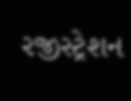રજીસ્ટ્રેશન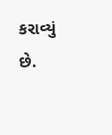કરાવ્યું છે.